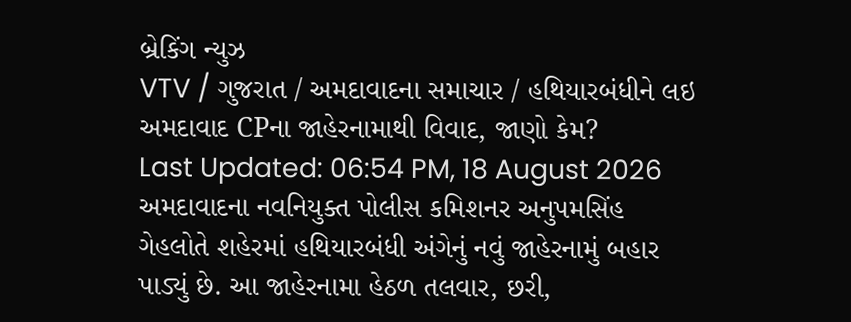બ્રેકિંગ ન્યુઝ
VTV / ગુજરાત / અમદાવાદના સમાચાર / હથિયારબંધીને લઇ અમદાવાદ CPના જાહેરનામાથી વિવાદ, જાણો કેમ?
Last Updated: 06:54 PM, 18 August 2026
અમદાવાદના નવનિયુક્ત પોલીસ કમિશનર અનુપમસિંહ ગેહલોતે શહેરમાં હથિયારબંધી અંગેનું નવું જાહેરનામું બહાર પાડ્યું છે. આ જાહેરનામા હેઠળ તલવાર, છરી,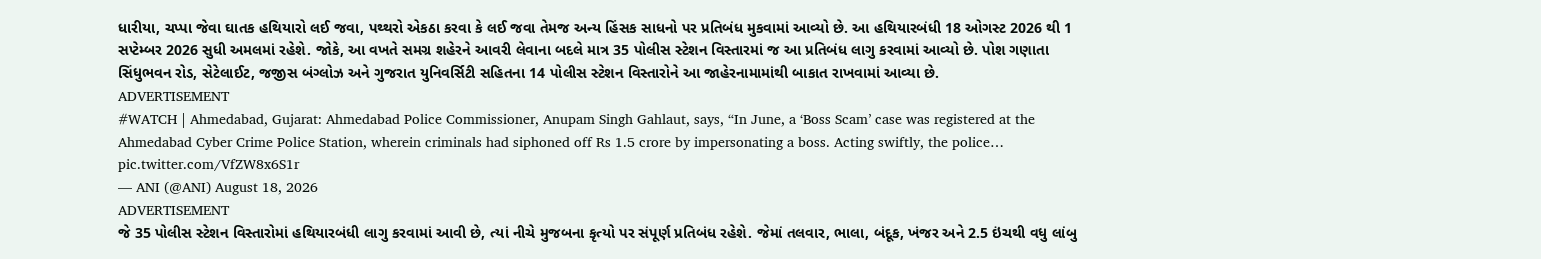ધારીયા, ચપ્પા જેવા ઘાતક હથિયારો લઈ જવા, પથ્થરો એકઠા કરવા કે લઈ જવા તેમજ અન્ય હિંસક સાધનો પર પ્રતિબંધ મુકવામાં આવ્યો છે. આ હથિયારબંધી 18 ઓગસ્ટ 2026 થી 1 સપ્ટેમ્બર 2026 સુધી અમલમાં રહેશે. જોકે, આ વખતે સમગ્ર શહેરને આવરી લેવાના બદલે માત્ર 35 પોલીસ સ્ટેશન વિસ્તારમાં જ આ પ્રતિબંધ લાગુ કરવામાં આવ્યો છે. પોશ ગણાતા સિંધુભવન રોડ, સેટેલાઈટ, જજીસ બંગ્લોઝ અને ગુજરાત યુનિવર્સિટી સહિતના 14 પોલીસ સ્ટેશન વિસ્તારોને આ જાહેરનામામાંથી બાકાત રાખવામાં આવ્યા છે.
ADVERTISEMENT
#WATCH | Ahmedabad, Gujarat: Ahmedabad Police Commissioner, Anupam Singh Gahlaut, says, “In June, a ‘Boss Scam’ case was registered at the Ahmedabad Cyber Crime Police Station, wherein criminals had siphoned off Rs 1.5 crore by impersonating a boss. Acting swiftly, the police… pic.twitter.com/VfZW8x6S1r
— ANI (@ANI) August 18, 2026
ADVERTISEMENT
જે 35 પોલીસ સ્ટેશન વિસ્તારોમાં હથિયારબંધી લાગુ કરવામાં આવી છે, ત્યાં નીચે મુજબના કૃત્યો પર સંપૂર્ણ પ્રતિબંધ રહેશે. જેમાં તલવાર, ભાલા, બંદૂક, ખંજર અને 2.5 ઇંચથી વધુ લાંબુ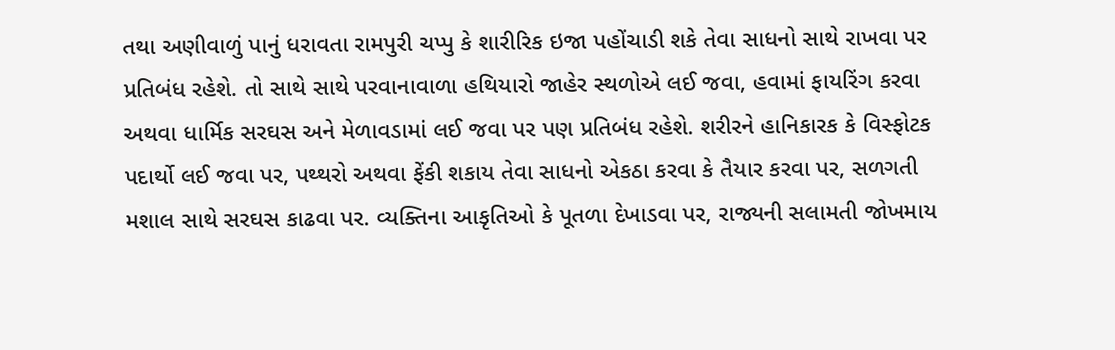તથા અણીવાળું પાનું ધરાવતા રામપુરી ચપ્પુ કે શારીરિક ઇજા પહોંચાડી શકે તેવા સાધનો સાથે રાખવા પર પ્રતિબંધ રહેશે. તો સાથે સાથે પરવાનાવાળા હથિયારો જાહેર સ્થળોએ લઈ જવા, હવામાં ફાયરિંગ કરવા અથવા ધાર્મિક સરઘસ અને મેળાવડામાં લઈ જવા પર પણ પ્રતિબંધ રહેશે. શરીરને હાનિકારક કે વિસ્ફોટક પદાર્થો લઈ જવા પર, પથ્થરો અથવા ફેંકી શકાય તેવા સાધનો એકઠા કરવા કે તૈયાર કરવા પર, સળગતી મશાલ સાથે સરઘસ કાઢવા પર. વ્યક્તિના આકૃતિઓ કે પૂતળા દેખાડવા પર, રાજ્યની સલામતી જોખમાય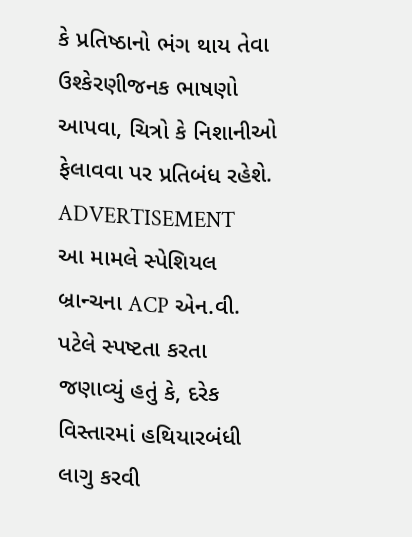કે પ્રતિષ્ઠાનો ભંગ થાય તેવા ઉશ્કેરણીજનક ભાષણો આપવા, ચિત્રો કે નિશાનીઓ ફેલાવવા પર પ્રતિબંધ રહેશે.
ADVERTISEMENT
આ મામલે સ્પેશિયલ બ્રાન્ચના ACP એન.વી. પટેલે સ્પષ્ટતા કરતા જણાવ્યું હતું કે, દરેક વિસ્તારમાં હથિયારબંધી લાગુ કરવી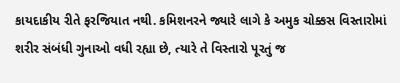કાયદાકીય રીતે ફરજિયાત નથી. કમિશનરને જ્યારે લાગે કે અમુક ચોક્કસ વિસ્તારોમાં શરીર સંબંધી ગુનાઓ વધી રહ્યા છે, ત્યારે તે વિસ્તારો પૂરતું જ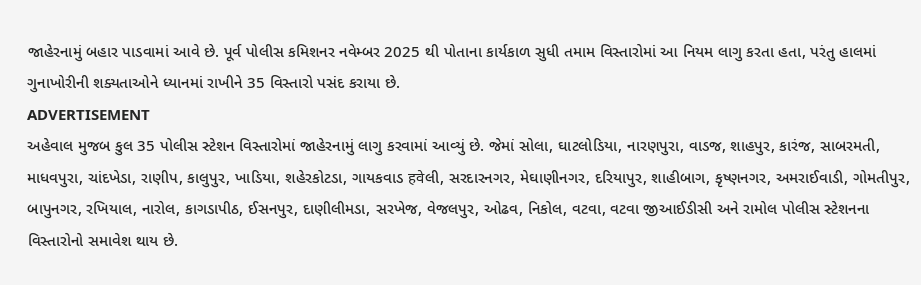જાહેરનામું બહાર પાડવામાં આવે છે. પૂર્વ પોલીસ કમિશનર નવેમ્બર 2025 થી પોતાના કાર્યકાળ સુધી તમામ વિસ્તારોમાં આ નિયમ લાગુ કરતા હતા, પરંતુ હાલમાં ગુનાખોરીની શક્યતાઓને ધ્યાનમાં રાખીને 35 વિસ્તારો પસંદ કરાયા છે.
ADVERTISEMENT
અહેવાલ મુજબ કુલ 35 પોલીસ સ્ટેશન વિસ્તારોમાં જાહેરનામું લાગુ કરવામાં આવ્યું છે. જેમાં સોલા, ઘાટલોડિયા, નારણપુરા, વાડજ, શાહપુર, કારંજ, સાબરમતી, માધવપુરા, ચાંદખેડા, રાણીપ, કાલુપુર, ખાડિયા, શહેરકોટડા, ગાયકવાડ हवेલી, સરદારનગર, મેઘાણીનગર, દરિયાપુર, શાહીબાગ, કૃષ્ણનગર, અમરાઈવાડી, ગોમતીપુર, બાપુનગર, રખિયાલ, નારોલ, કાગડાપીઠ, ઈસનપુર, દાણીલીમડા, સરખેજ, વેજલપુર, ઓઢવ, નિકોલ, વટવા, વટવા જીઆઈડીસી અને રામોલ પોલીસ સ્ટેશનના વિસ્તારોનો સમાવેશ થાય છે.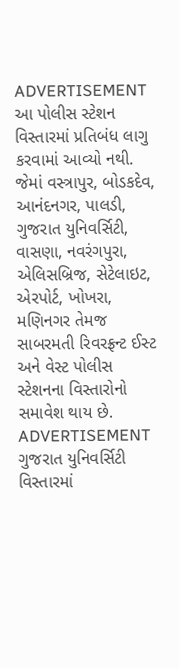ADVERTISEMENT
આ પોલીસ સ્ટેશન વિસ્તારમાં પ્રતિબંધ લાગુ કરવામાં આવ્યો નથી. જેમાં વસ્ત્રાપુર, બોડકદેવ, આનંદનગર, પાલડી, ગુજરાત યુનિવર્સિટી, વાસણા, નવરંગપુરા, એલિસબ્રિજ, સેટેલાઇટ, એરપોર્ટ, ખોખરા, મણિનગર તેમજ સાબરમતી રિવરફ્રન્ટ ઈસ્ટ અને વેસ્ટ પોલીસ સ્ટેશનના વિસ્તારોનો સમાવેશ થાય છે.
ADVERTISEMENT
ગુજરાત યુનિવર્સિટી વિસ્તારમાં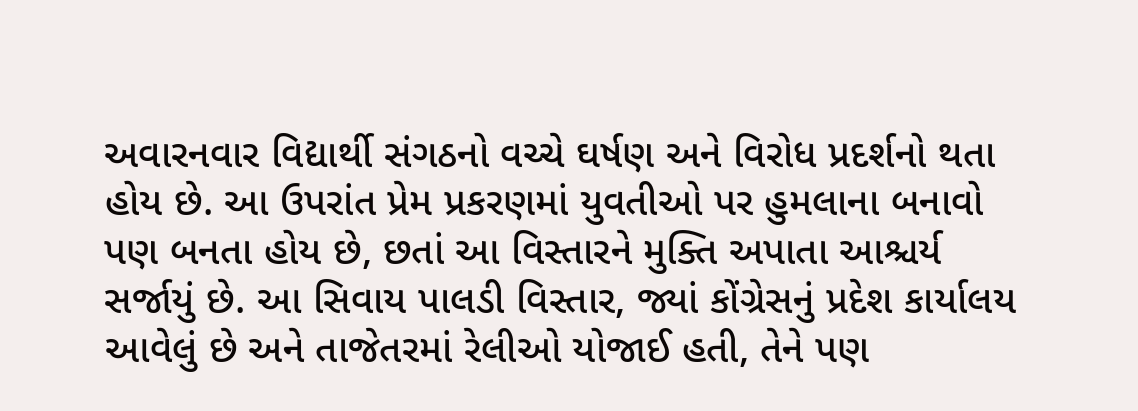અવારનવાર વિદ્યાર્થી સંગઠનો વચ્ચે ઘર્ષણ અને વિરોધ પ્રદર્શનો થતા હોય છે. આ ઉપરાંત પ્રેમ પ્રકરણમાં યુવતીઓ પર હુમલાના બનાવો પણ બનતા હોય છે, છતાં આ વિસ્તારને મુક્તિ અપાતા આશ્ચર્ય સર્જાયું છે. આ સિવાય પાલડી વિસ્તાર, જ્યાં કોંગ્રેસનું પ્રદેશ કાર્યાલય આવેલું છે અને તાજેતરમાં રેલીઓ યોજાઈ હતી, તેને પણ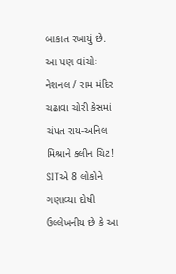બાકાત રખાયું છે.
આ પણ વાંચોઃ નેશનલ / રામ મંદિર ચઢાવા ચોરી કેસમાં ચંપત રાય-અનિલ મિશ્રાને ક્લીન ચિટ! SITએ 8 લોકોને ગણાવ્યા દોષી
ઉલ્લેખનીય છે કે આ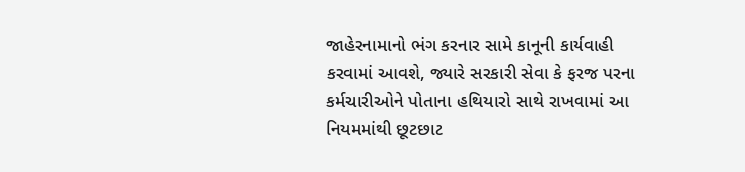જાહેરનામાનો ભંગ કરનાર સામે કાનૂની કાર્યવાહી કરવામાં આવશે, જ્યારે સરકારી સેવા કે ફરજ પરના કર્મચારીઓને પોતાના હથિયારો સાથે રાખવામાં આ નિયમમાંથી છૂટછાટ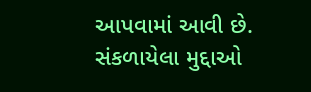આપવામાં આવી છે.
સંકળાયેલા મુદ્દાઓ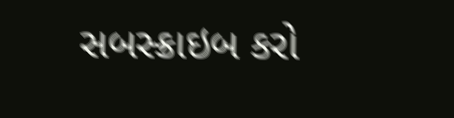સબસ્ક્રાઇબ કરો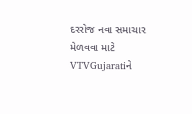દરરોજ નવા સમાચાર મેળવવા માટે VTVGujaratiને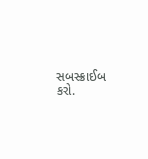સબસ્ક્રાઈબ કરો.